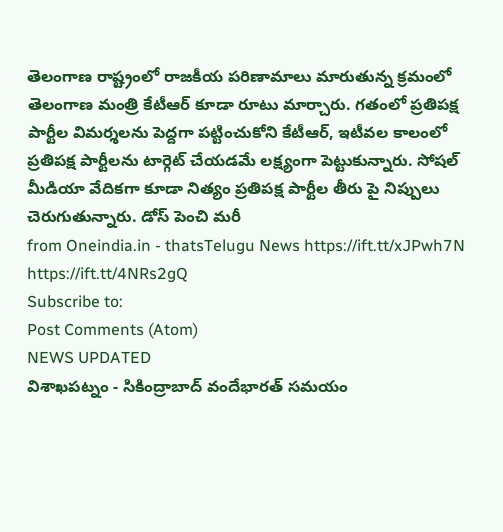తెలంగాణ రాష్ట్రంలో రాజకీయ పరిణామాలు మారుతున్న క్రమంలో తెలంగాణ మంత్రి కేటీఆర్ కూడా రూటు మార్చారు. గతంలో ప్రతిపక్ష పార్టీల విమర్శలను పెద్దగా పట్టించుకోని కేటీఆర్, ఇటీవల కాలంలో ప్రతిపక్ష పార్టీలను టార్గెట్ చేయడమే లక్ష్యంగా పెట్టుకున్నారు. సోషల్ మీడియా వేదికగా కూడా నిత్యం ప్రతిపక్ష పార్టీల తీరు పై నిప్పులు చెరుగుతున్నారు. డోస్ పెంచి మరీ
from Oneindia.in - thatsTelugu News https://ift.tt/xJPwh7N
https://ift.tt/4NRs2gQ
Subscribe to:
Post Comments (Atom)
NEWS UPDATED
విశాఖపట్నం - సికింద్రాబాద్ వందేభారత్ సమయం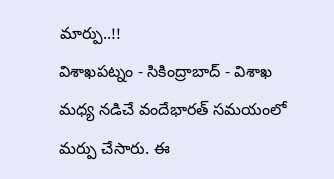మార్పు..!!
విశాఖపట్నం - సికింద్రాబాద్ - విశాఖ మధ్య నడిచే వందేభారత్ సమయంలో మర్పు చేసారు. ఈ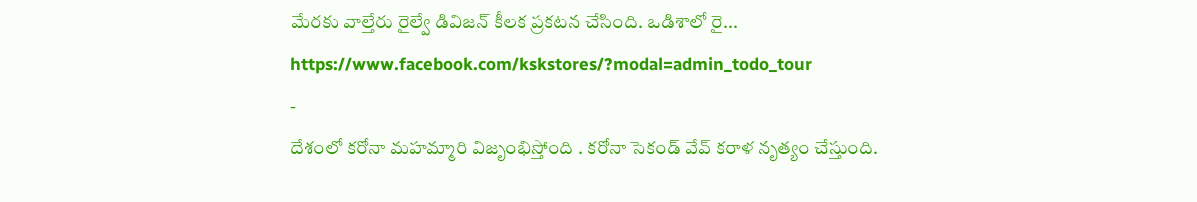మేరకు వాల్తేరు రైల్వే డివిజన్ కీలక ప్రకటన చేసింది. ఒడిశాలో రై...
https://www.facebook.com/kskstores/?modal=admin_todo_tour
-
దేశంలో కరోనా మహమ్మారి విజృంభిస్తోంది . కరోనా సెకండ్ వేవ్ కరాళ నృత్యం చేస్తుంది.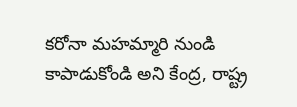కరోనా మహమ్మారి నుండి కాపాడుకోండి అని కేంద్ర, రాష్ట్ర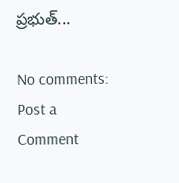ప్రభుత్...

No comments:
Post a Comment